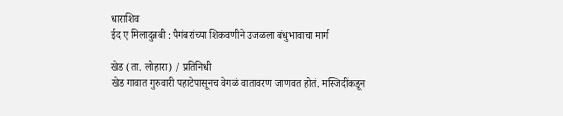धाराशिव
ईद ए मिलादुन्नबी : पैगंबरांच्या शिकवणीने उजळला बंधुभावाचा मार्ग

खेड (ता. लोहारा) / प्रतिनिधी
खेड गावात गुरुवारी पहाटेपासूनच वेगळं वातावरण जाणवत होतं. मस्जिदींकडून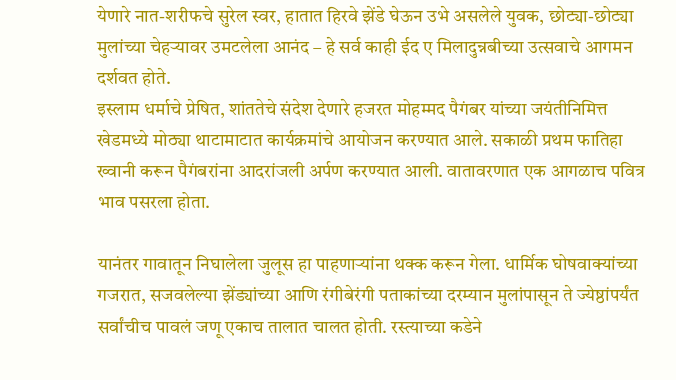येणारे नात-शरीफचे सुरेल स्वर, हातात हिरवे झेंडे घेऊन उभे असलेले युवक, छोट्या-छोट्या मुलांच्या चेहऱ्यावर उमटलेला आनंद – हे सर्व काही ईद ए मिलादुन्नबीच्या उत्सवाचे आगमन दर्शवत होते.
इस्लाम धर्माचे प्रेषित, शांततेचे संदेश देणारे हजरत मोहम्मद पैगंबर यांच्या जयंतीनिमित्त खेडमध्ये मोठ्या थाटामाटात कार्यक्रमांचे आयोजन करण्यात आले. सकाळी प्रथम फातिहा ख्वानी करून पैगंबरांना आदरांजली अर्पण करण्यात आली. वातावरणात एक आगळाच पवित्र भाव पसरला होता.

यानंतर गावातून निघालेला जुलूस हा पाहणाऱ्यांना थक्क करून गेला. धार्मिक घोषवाक्यांच्या गजरात, सजवलेल्या झेंड्यांच्या आणि रंगीबेरंगी पताकांच्या दरम्यान मुलांपासून ते ज्येष्ठांपर्यंत सर्वांचीच पावलं जणू एकाच तालात चालत होती. रस्त्याच्या कडेने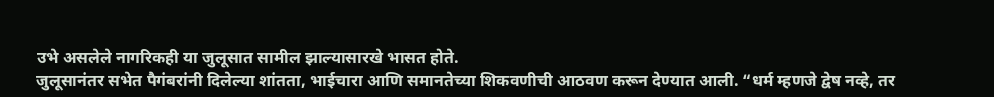उभे असलेले नागरिकही या जुलूसात सामील झाल्यासारखे भासत होते.
जुलूसानंतर सभेत पैगंबरांनी दिलेल्या शांतता, भाईचारा आणि समानतेच्या शिकवणीची आठवण करून देण्यात आली. “धर्म म्हणजे द्वेष नव्हे, तर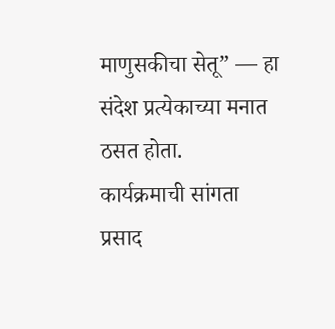माणुसकीचा सेतू” — हा संदेश प्रत्येकाच्या मनात ठसत होता.
कार्यक्रमाची सांगता प्रसाद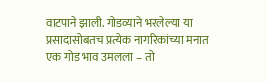वाटपाने झाली. गोडव्याने भरलेल्या या प्रसादासोबतच प्रत्येक नागरिकांच्या मनात एक गोड भाव उमलला – तो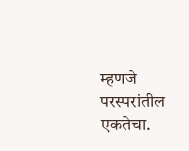म्हणजे परस्परांतील एकतेचा.